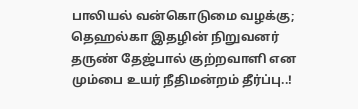பாலியல் வன்கொடுமை வழக்கு; தெஹல்கா இதழின் நிறுவனர் தருண் தேஜ்பால் குற்றவாளி என மும்பை உயர் நீதிமன்றம் தீர்ப்பு..!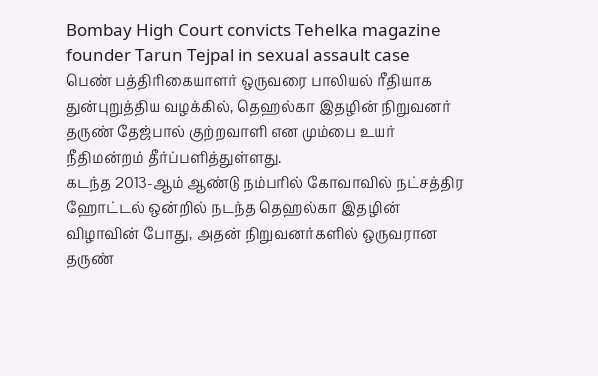Bombay High Court convicts Tehelka magazine founder Tarun Tejpal in sexual assault case
பெண் பத்திரிகையாளர் ஒருவரை பாலியல் ரீதியாக துன்புறுத்திய வழக்கில், தெஹல்கா இதழின் நிறுவனர் தருண் தேஜ்பால் குற்றவாளி என மும்பை உயர் நீதிமன்றம் தீர்ப்பளித்துள்ளது.
கடந்த 2013-ஆம் ஆண்டு நம்பரில் கோவாவில் நட்சத்திர ஹோட்டல் ஒன்றில் நடந்த தெஹல்கா இதழின் விழாவின் போது, அதன் நிறுவனர்களில் ஒருவரான தருண்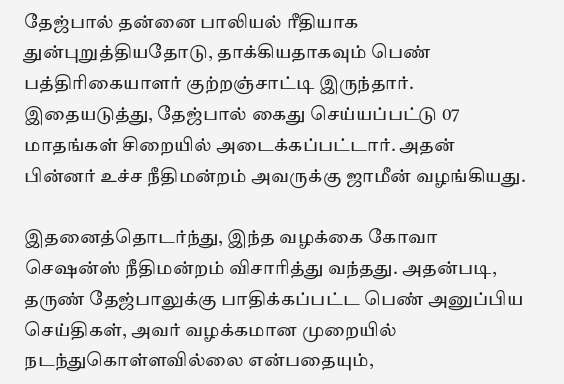தேஜ்பால் தன்னை பாலியல் ரீதியாக துன்புறுத்தியதோடு, தாக்கியதாகவும் பெண் பத்திரிகையாளர் குற்றஞ்சாட்டி இருந்தார்.
இதையடுத்து, தேஜ்பால் கைது செய்யப்பட்டு 07 மாதங்கள் சிறையில் அடைக்கப்பட்டார். அதன் பின்னர் உச்ச நீதிமன்றம் அவருக்கு ஜாமீன் வழங்கியது.

இதனைத்தொடர்ந்து, இந்த வழக்கை கோவா செஷன்ஸ் நீதிமன்றம் விசாரித்து வந்தது. அதன்படி, தருண் தேஜ்பாலுக்கு பாதிக்கப்பட்ட பெண் அனுப்பிய செய்திகள், அவர் வழக்கமான முறையில் நடந்துகொள்ளவில்லை என்பதையும்,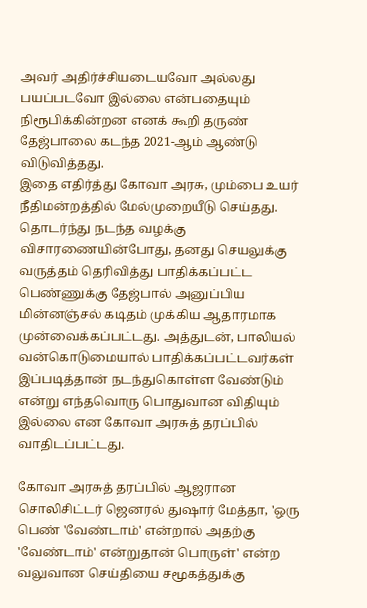அவர் அதிர்ச்சியடையவோ அல்லது பயப்படவோ இல்லை என்பதையும் நிரூபிக்கின்றன எனக் கூறி தருண் தேஜ்பாலை கடந்த 2021-ஆம் ஆண்டு விடுவித்தது.
இதை எதிர்த்து கோவா அரசு, மும்பை உயர் நீதிமன்றத்தில் மேல்முறையீடு செய்தது. தொடர்ந்து நடந்த வழக்கு விசாரணையின்போது, தனது செயலுக்கு வருத்தம் தெரிவித்து பாதிக்கப்பட்ட பெண்ணுக்கு தேஜ்பால் அனுப்பிய மின்னஞ்சல் கடிதம் முக்கிய ஆதாரமாக முன்வைக்கப்பட்டது. அத்துடன், பாலியல் வன்கொடுமையால் பாதிக்கப்பட்டவர்கள் இப்படித்தான் நடந்துகொள்ள வேண்டும் என்று எந்தவொரு பொதுவான விதியும் இல்லை என கோவா அரசுத் தரப்பில் வாதிடப்பட்டது.

கோவா அரசுத் தரப்பில் ஆஜரான சொலிசிட்டர் ஜெனரல் துஷார் மேத்தா, 'ஒரு பெண் 'வேண்டாம்' என்றால் அதற்கு 'வேண்டாம்' என்றுதான் பொருள்' என்ற வலுவான செய்தியை சமூகத்துக்கு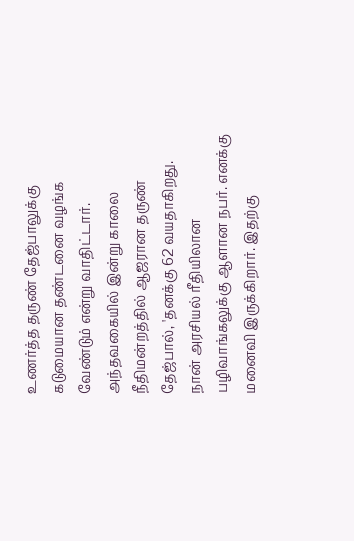உணர்த்த தருண் தேஜ்பாலுக்கு கடுமையான தண்டனை வழங்க வேண்டும் என்று வாதிட்டார்.
அந்தவகையில் இன்று காலை நீதிமன்றத்தில் ஆஜரான தருண் தேஜ்பால், 'தனக்கு 62 வயதாகிறது. நான் அரசியல் ரீதியிலான பழிவாங்கலுக்கு ஆளான நபர். எனக்கு மனைவி இருக்கிறார். இதற்கு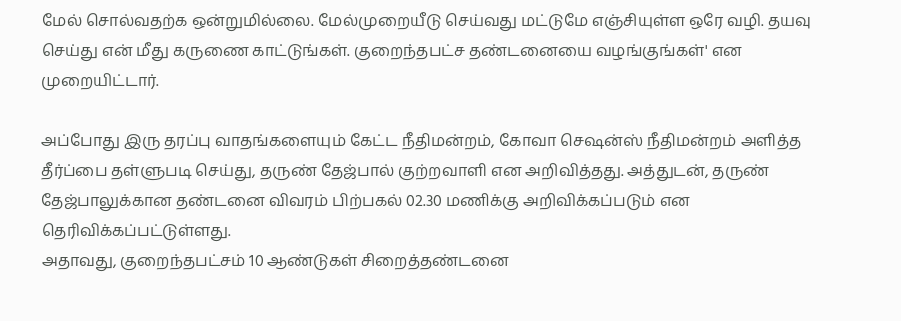மேல் சொல்வதற்க ஒன்றுமில்லை. மேல்முறையீடு செய்வது மட்டுமே எஞ்சியுள்ள ஒரே வழி. தயவு செய்து என் மீது கருணை காட்டுங்கள். குறைந்தபட்ச தண்டனையை வழங்குங்கள்' என முறையிட்டார்.

அப்போது இரு தரப்பு வாதங்களையும் கேட்ட நீதிமன்றம், கோவா செஷன்ஸ் நீதிமன்றம் அளித்த தீர்ப்பை தள்ளுபடி செய்து, தருண் தேஜ்பால் குற்றவாளி என அறிவித்தது. அத்துடன், தருண் தேஜ்பாலுக்கான தண்டனை விவரம் பிற்பகல் 02.30 மணிக்கு அறிவிக்கப்படும் என தெரிவிக்கப்பட்டுள்ளது.
அதாவது, குறைந்தபட்சம் 10 ஆண்டுகள் சிறைத்தண்டனை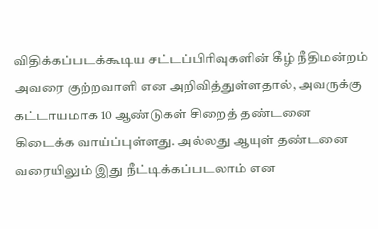விதிக்கப்படக்கூடிய சட்டப்பிரிவுகளின் கீழ் நீதிமன்றம் அவரை குற்றவாளி என அறிவித்துள்ளதால், அவருக்கு கட்டாயமாக 10 ஆண்டுகள் சிறைத் தண்டனை கிடைக்க வாய்ப்புள்ளது. அல்லது ஆயுள் தண்டனை வரையிலும் இது நீட்டிக்கப்படலாம் என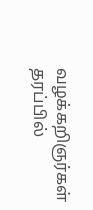வழக்கறிஞர்கள் தரப்பில்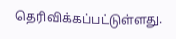தெரிவிக்கப்பட்டுள்ளது.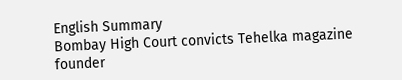English Summary
Bombay High Court convicts Tehelka magazine founder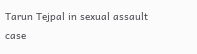Tarun Tejpal in sexual assault case